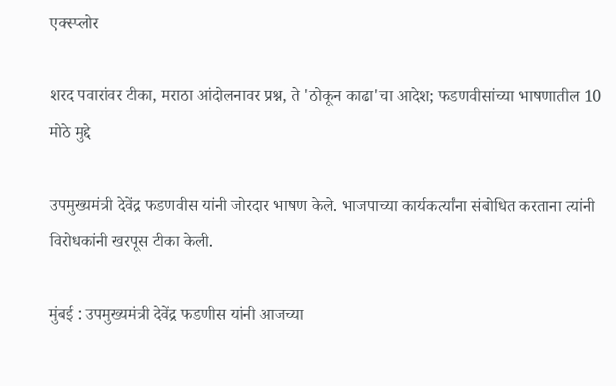एक्स्प्लोर

शरद पवारांवर टीका, मराठा आंदोलनावर प्रश्न, ते 'ठोकून काढा'चा आदेश; फडणवीसांच्या भाषणातील 10 मोठे मुद्दे

उपमुख्यमंत्री देवेंद्र फडणवीस यांनी जोरदार भाषण केले. भाजपाच्या कार्यकर्त्यांना संबोधित करताना त्यांनी विरोधकांनी खरपूस टीका केली.

मुंबई : उपमुख्यमंत्री देवेंद्र फडणीस यांनी आजच्या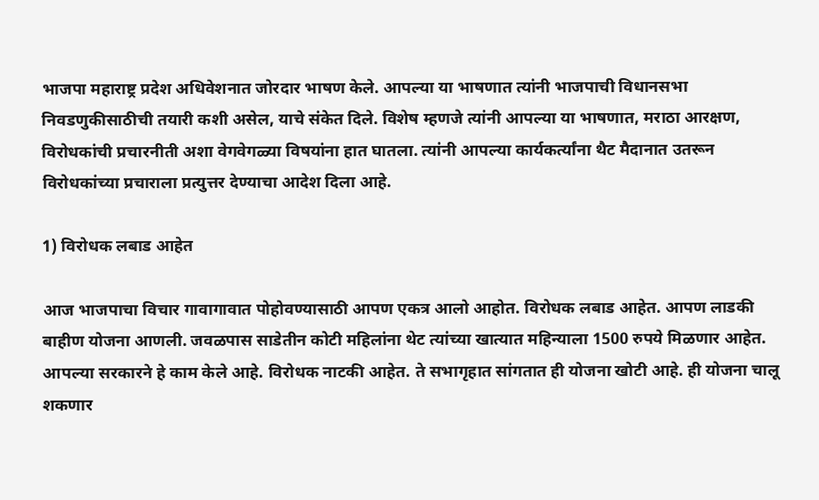भाजपा महाराष्ट्र प्रदेश अधिवेशनात जोरदार भाषण केले. आपल्या या भाषणात त्यांनी भाजपाची विधानसभा निवडणुकीसाठीची तयारी कशी असेल, याचे संकेत दिले. विशेष म्हणजे त्यांनी आपल्या या भाषणात, मराठा आरक्षण, विरोधकांची प्रचारनीती अशा वेगवेगळ्या विषयांना हात घातला. त्यांनी आपल्या कार्यकर्त्यांना थैट मैदानात उतरून विरोधकांच्या प्रचाराला प्रत्युत्तर देण्याचा आदेश दिला आहे.

1) विरोधक लबाड आहेत

आज भाजपाचा विचार गावागावात पोहोवण्यासाठी आपण एकत्र आलो आहोत. विरोधक लबाड आहेत. आपण लाडकी बाहीण योजना आणली. जवळपास साडेतीन कोटी महिलांना थेट त्यांच्या खात्यात महिन्याला 1500 रुपये मिळणार आहेत. आपल्या सरकारने हे काम केले आहे. विरोधक नाटकी आहेत. ते सभागृहात सांगतात ही योजना खोटी आहे. ही योजना चालू शकणार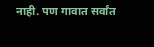नाही. पण गावात सर्वांत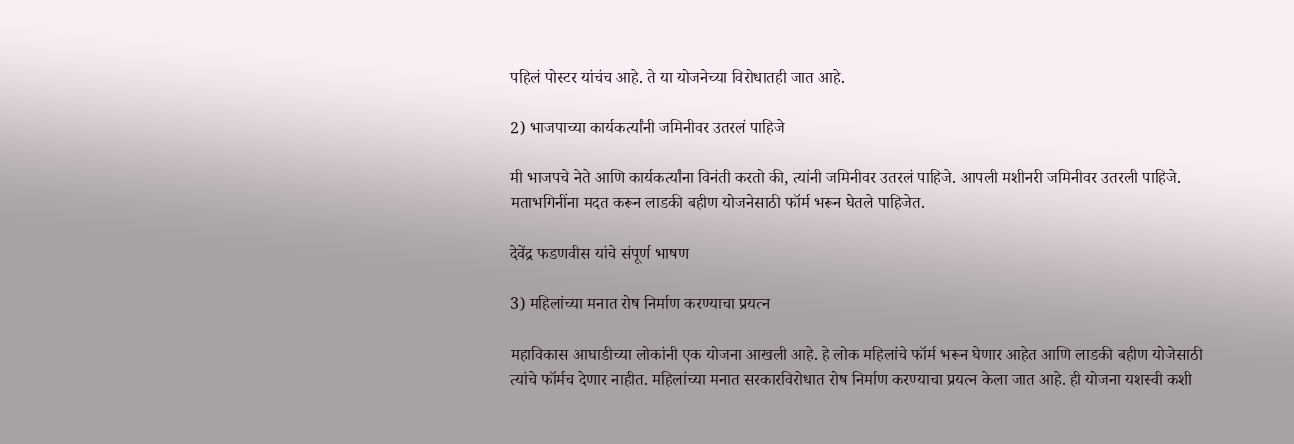पहिलं पोस्टर यांचंच आहे. ते या योजनेच्या विरोधातही जात आहे.

2) भाजपाच्या कार्यकर्त्यांनी जमिनीवर उतरलं पाहिजे

मी भाजपचे नेते आणि कार्यकर्त्यांना विनंती करतो की, त्यांनी जमिनीवर उतरलं पाहिजे. आपली मशीनरी जमिनीवर उतरली पाहिजे. मताभगिनींना मदत करून लाडकी बहीण योजनेसाठी फॉर्म भरून घेतले पाहिजेत.

देवेंद्र फडणवीस यांचे संपूर्ण भाषण

3) महिलांच्या मनात रोष निर्माण करण्याचा प्रयत्न

महाविकास आघाडीच्या लोकांनी एक योजना आखली आहे. हे लोक महिलांचे फॉर्म भरून घेणार आहेत आणि लाडकी बहीण योजेसाठी त्यांचे फॉर्मच देणार नाहीत. महिलांच्या मनात सरकारविरोधात रोष निर्माण करण्याचा प्रयत्न केला जात आहे. ही योजना यशस्वी कशी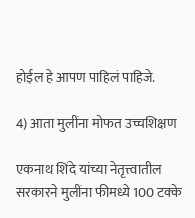होईल हे आपण पाहिलं पाहिजे.

4) आता मुलींना मोफत उच्चशिक्षण

एकनाथ शिंदे यांच्या नेतृत्त्वातील सरकारने मुलींना फीमध्ये 100 टक्के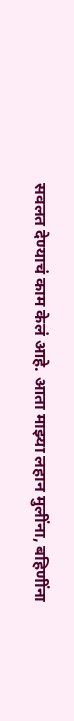सवलत देण्याचं काम केलं आहे. आता माझ्या लहान मुलींना, बहिणींना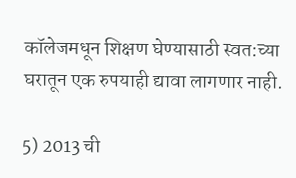कॉलेजमधून शिक्षण घेण्यासाठी स्वत:च्या घरातून एक रुपयाही द्यावा लागणार नाही.

5) 2013 ची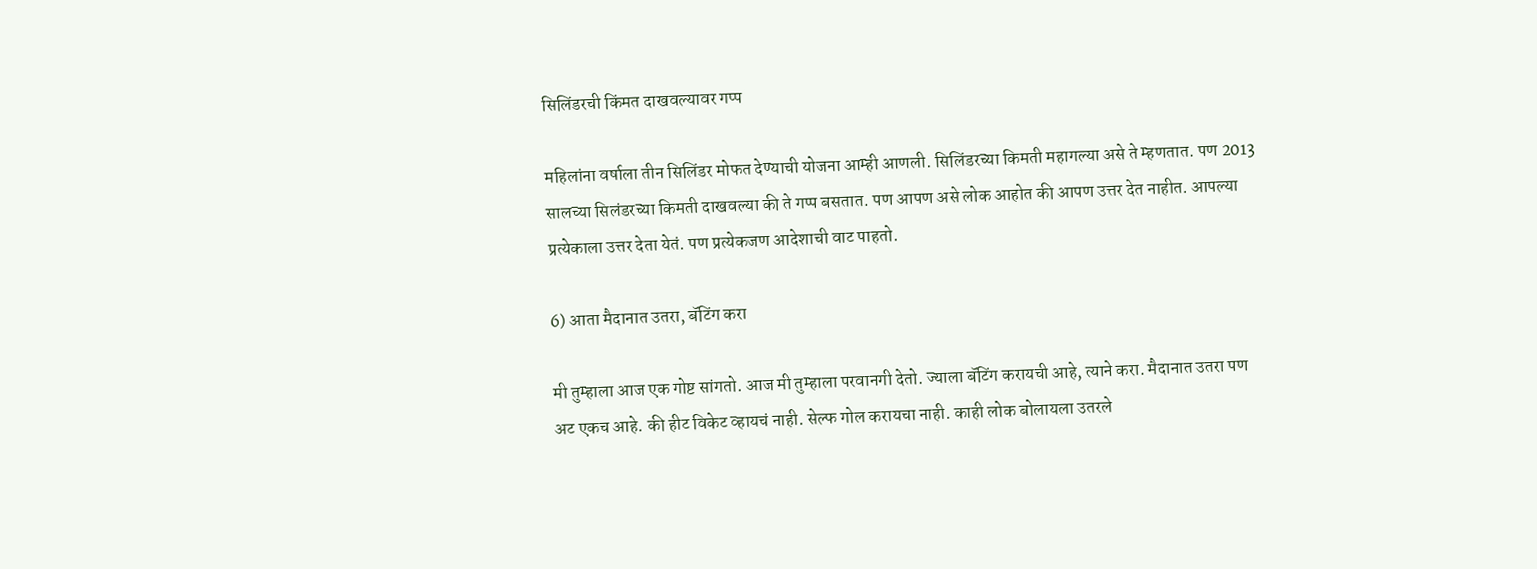सिलिंडरची किंमत दाखवल्यावर गप्प

महिलांना वर्षाला तीन सिलिंडर मोफत देण्याची योजना आम्ही आणली. सिलिंडरच्या किमती महागल्या असे ते म्हणतात. पण 2013 सालच्या सिलंडरच्या किमती दाखवल्या की ते गप्प बसतात. पण आपण असे लोक आहोत की आपण उत्तर देत नाहीत. आपल्या प्रत्येकाला उत्तर देता येतं. पण प्रत्येकजण आदेशाची वाट पाहतो.

6) आता मैदानात उतरा, बॅटिंग करा

मी तुम्हाला आज एक गोष्ट सांगतो. आज मी तुम्हाला परवानगी देतो. ज्याला बॅटिंग करायची आहे, त्याने करा. मैदानात उतरा पण अट एकच आहे. की हीट विकेट व्हायचं नाही. सेल्फ गोल करायचा नाही. काही लोक बोलायला उतरले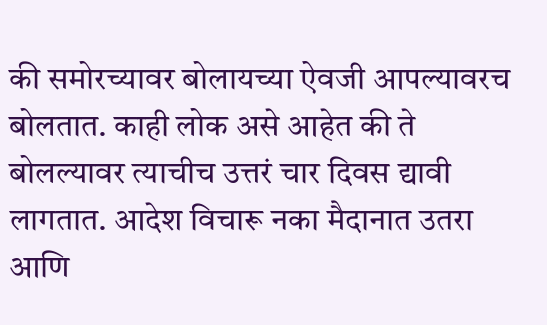की समोरच्यावर बोलायच्या ऐवजी आपल्यावरच बोलतात. काही लोक असे आहेत की ते बोलल्यावर त्याचीच उत्तरं चार दिवस द्यावी लागतात. आदेश विचारू नका मैदानात उतरा आणि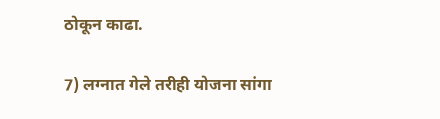ठोकून काढा.

7) लग्नात गेले तरीही योजना सांगा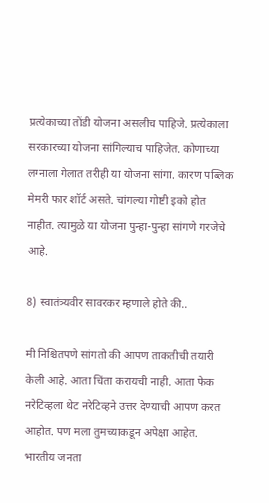प्रत्येकाच्या तोंडी योजना असलीच पाहिजे. प्रत्येकाला सरकारच्या योजना सांगिल्याच पाहिजेत. कोणाच्या लग्नाला गेलात तरीही या योजना सांगा. कारण पब्लिक मेमरी फार शॉर्ट असते. चांगल्या गोष्टी इको होत नाहीत. त्यामुळे या योजना पुन्हा-पुन्हा सांगणे गरजेचे आहे.

8) स्वातंत्र्यवीर सावरकर म्हणाले होते की..

मी निश्चितपणे सांगतो की आपण ताकतीची तयारी केली आहे. आता चिंता करायची नाही. आता फेक नरेटिव्हला थेट नरेटिव्हने उत्तर देण्याची आपण करत आहोत. पण मला तुमच्याकडून अपेक्षा आहेत. भारतीय जनता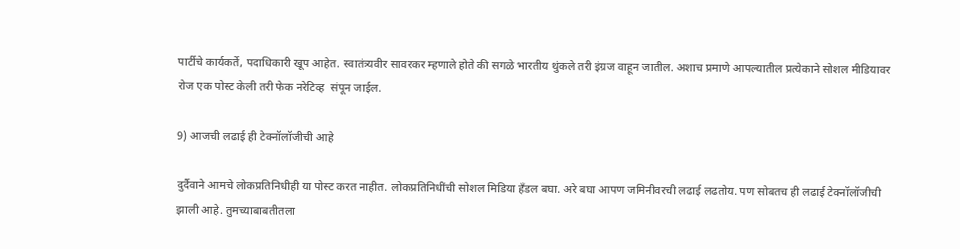पार्टीचे कार्यकर्ते, पदाधिकारी खूप आहेत. स्वातंत्र्यवीर सावरकर म्हणाले होते की सगळे भारतीय थुंकले तरी इंग्रज वाहून जातील. अशाच प्रमाणे आपल्यातील प्रत्येकाने सोशल मीडियावर रोज एक पोस्ट केली तरी फेक नरेटिव्ह  संपून जाईल.

9) आजची लढाई ही टेक्नॉलॉजीची आहे

दुर्दैवाने आमचे लोकप्रतिनिधीही या पोस्ट करत नाहीत. लोकप्रतिनिधींची सोशल मिडिया हँडल बघा. अरे बघा आपण जमिनीवरची लढाई लढतोय. पण सोबतच ही लढाई टेक्नॉलॉजीची झाली आहे. तुमच्याबाबतीतला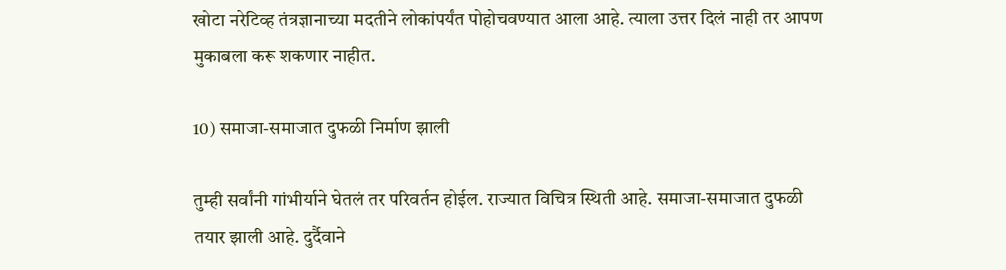खोटा नरेटिव्ह तंत्रज्ञानाच्या मदतीने लोकांपर्यंत पोहोचवण्यात आला आहे. त्याला उत्तर दिलं नाही तर आपण मुकाबला करू शकणार नाहीत.

10) समाजा-समाजात दुफळी निर्माण झाली

तुम्ही सर्वांनी गांभीर्याने घेतलं तर परिवर्तन होईल. राज्यात विचित्र स्थिती आहे. समाजा-समाजात दुफळी तयार झाली आहे. दुर्दैवाने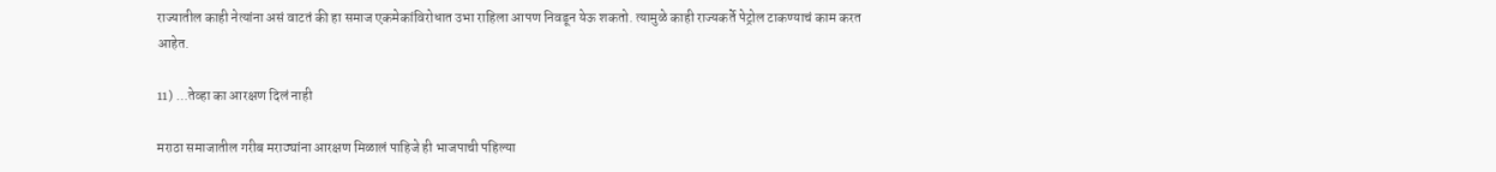राज्यातील काही नेत्यांना असं वाटतं की हा समाज एकमेकांविरोधात उभा राहिला आपण निवडून येऊ शकतो. त्यामुळे काही राज्यकर्ते पेट्रोल टाकण्याचं काम करत आहेत.

11) ...तेव्हा का आरक्षण दिलं नाही

मराठा समाजातील गरीब मराठ्यांना आरक्षण मिळालं पाहिजे ही भाजपाची पहिल्या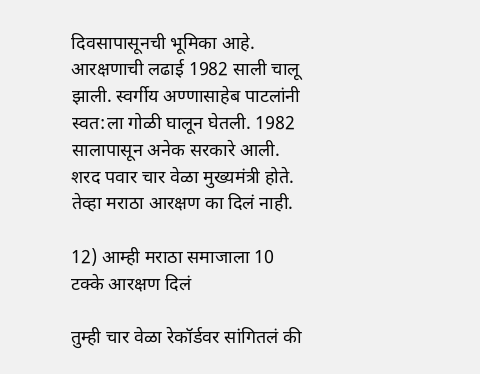दिवसापासूनची भूमिका आहे. आरक्षणाची लढाई 1982 साली चालू झाली. स्वर्गीय अण्णासाहेब पाटलांनी स्वत:ला गोळी घालून घेतली. 1982 सालापासून अनेक सरकारे आली. शरद पवार चार वेळा मुख्यमंत्री होते. तेव्हा मराठा आरक्षण का दिलं नाही.

12) आम्ही मराठा समाजाला 10 टक्के आरक्षण दिलं

तुम्ही चार वेळा रेकॉर्डवर सांगितलं की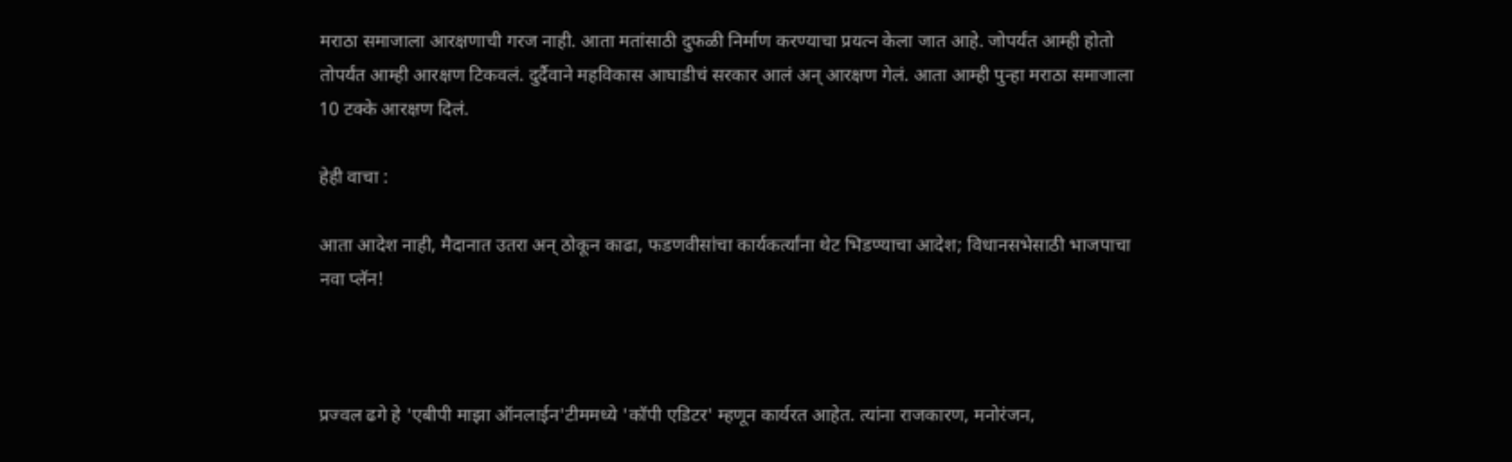मराठा समाजाला आरक्षणाची गरज नाही. आता मतांसाठी दुफळी निर्माण करण्याचा प्रयत्न केला जात आहे. जोपर्यंत आम्ही होतो तोपर्यंत आम्ही आरक्षण टिकवलं. दुर्दैवाने महविकास आघाडीचं सरकार आलं अन् आरक्षण गेलं. आता आम्ही पुन्हा मराठा समाजाला 10 टक्के आरक्षण दिलं.

हेही वाचा :

आता आदेश नाही, मैदानात उतरा अन् ठोकून काढा, फडणवीसांचा कार्यकर्त्यांना थेट भिडण्याचा आदेश; विधानसभेसाठी भाजपाचा नवा प्लॅन!



प्रज्वल ढगे हे 'एबीपी माझा ऑनलाईन'टीममध्ये 'कॉपी एडिटर' म्हणून कार्यरत आहेत. त्यांना राजकारण, मनोरंजन,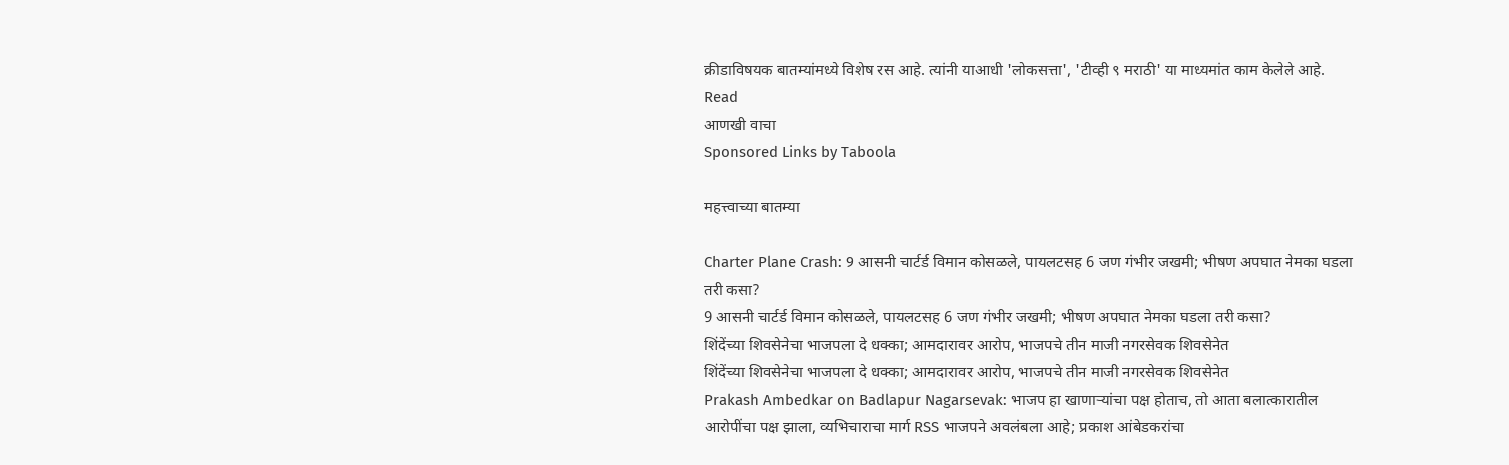क्रीडाविषयक बातम्यांमध्ये विशेष रस आहे. त्यांनी याआधी 'लोकसत्ता', 'टीव्ही ९ मराठी' या माध्यमांत काम केलेले आहे.
Read
आणखी वाचा
Sponsored Links by Taboola

महत्त्वाच्या बातम्या

Charter Plane Crash: 9 आसनी चार्टर्ड विमान कोसळले, पायलटसह 6 जण गंभीर जखमी; भीषण अपघात नेमका घडला तरी कसा?
9 आसनी चार्टर्ड विमान कोसळले, पायलटसह 6 जण गंभीर जखमी; भीषण अपघात नेमका घडला तरी कसा?
शिंदेंच्या शिवसेनेचा भाजपला दे धक्का; आमदारावर आरोप, भाजपचे तीन माजी नगरसेवक शिवसेनेत
शिंदेंच्या शिवसेनेचा भाजपला दे धक्का; आमदारावर आरोप, भाजपचे तीन माजी नगरसेवक शिवसेनेत
Prakash Ambedkar on Badlapur Nagarsevak: भाजप हा खाणाऱ्यांचा पक्ष होताच, तो आता बलात्कारातील आरोपींचा पक्ष झाला, व्यभिचाराचा मार्ग RSS भाजपने अवलंबला आहे; प्रकाश आंबेडकरांचा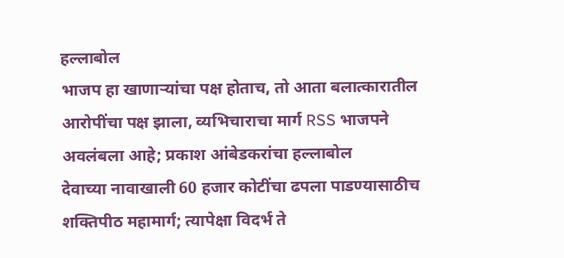हल्लाबोल
भाजप हा खाणाऱ्यांचा पक्ष होताच, तो आता बलात्कारातील आरोपींचा पक्ष झाला, व्यभिचाराचा मार्ग RSS भाजपने अवलंबला आहे; प्रकाश आंबेडकरांचा हल्लाबोल
देवाच्या नावाखाली 60 हजार कोटींचा ढपला पाडण्यासाठीच शक्तिपीठ महामार्ग; त्यापेक्षा विदर्भ ते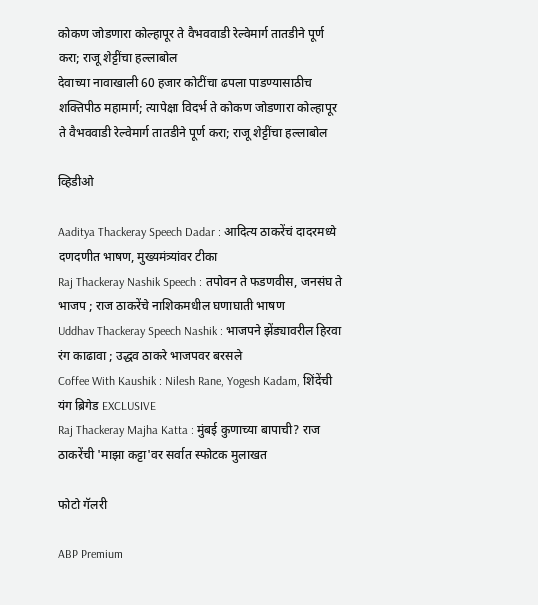कोकण जोडणारा कोल्हापूर ते वैभववाडी रेल्वेमार्ग तातडीने पूर्ण करा; राजू शेट्टींचा हल्लाबोल
देवाच्या नावाखाली 60 हजार कोटींचा ढपला पाडण्यासाठीच शक्तिपीठ महामार्ग; त्यापेक्षा विदर्भ ते कोकण जोडणारा कोल्हापूर ते वैभववाडी रेल्वेमार्ग तातडीने पूर्ण करा; राजू शेट्टींचा हल्लाबोल

व्हिडीओ

Aaditya Thackeray Speech Dadar : आदित्य ठाकरेंचं दादरमध्ये दणदणीत भाषण, मुख्यमंत्र्‍यांवर टीका
Raj Thackeray Nashik Speech : तपोवन ते फडणवीस, जनसंघ ते भाजप ; राज ठाकरेंचे नाशिकमधील घणाघाती भाषण
Uddhav Thackeray Speech Nashik : भाजपने झेंड्यावरील हिरवा रंग काढावा ; उद्धव ठाकरे भाजपवर बरसले
Coffee With Kaushik : Nilesh Rane, Yogesh Kadam, शिंदेंची यंग ब्रिगेड EXCLUSIVE
Raj Thackeray Majha Katta : मुंबई कुणाच्या बापाची? राज ठाकरेंची 'माझा कट्टा'वर सर्वात स्फोटक मुलाखत

फोटो गॅलरी

ABP Premium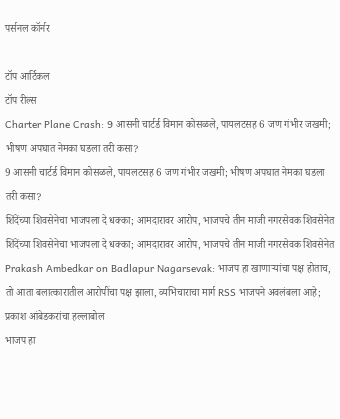पर्सनल कॉर्नर

टॉप आर्टिकल
टॉप रील्स
Charter Plane Crash: 9 आसनी चार्टर्ड विमान कोसळले, पायलटसह 6 जण गंभीर जखमी; भीषण अपघात नेमका घडला तरी कसा?
9 आसनी चार्टर्ड विमान कोसळले, पायलटसह 6 जण गंभीर जखमी; भीषण अपघात नेमका घडला तरी कसा?
शिंदेंच्या शिवसेनेचा भाजपला दे धक्का; आमदारावर आरोप, भाजपचे तीन माजी नगरसेवक शिवसेनेत
शिंदेंच्या शिवसेनेचा भाजपला दे धक्का; आमदारावर आरोप, भाजपचे तीन माजी नगरसेवक शिवसेनेत
Prakash Ambedkar on Badlapur Nagarsevak: भाजप हा खाणाऱ्यांचा पक्ष होताच, तो आता बलात्कारातील आरोपींचा पक्ष झाला, व्यभिचाराचा मार्ग RSS भाजपने अवलंबला आहे; प्रकाश आंबेडकरांचा हल्लाबोल
भाजप हा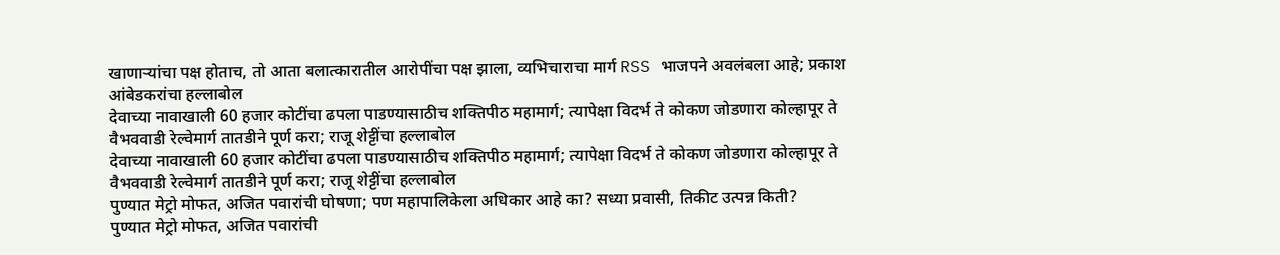खाणाऱ्यांचा पक्ष होताच, तो आता बलात्कारातील आरोपींचा पक्ष झाला, व्यभिचाराचा मार्ग RSS भाजपने अवलंबला आहे; प्रकाश आंबेडकरांचा हल्लाबोल
देवाच्या नावाखाली 60 हजार कोटींचा ढपला पाडण्यासाठीच शक्तिपीठ महामार्ग; त्यापेक्षा विदर्भ ते कोकण जोडणारा कोल्हापूर ते वैभववाडी रेल्वेमार्ग तातडीने पूर्ण करा; राजू शेट्टींचा हल्लाबोल
देवाच्या नावाखाली 60 हजार कोटींचा ढपला पाडण्यासाठीच शक्तिपीठ महामार्ग; त्यापेक्षा विदर्भ ते कोकण जोडणारा कोल्हापूर ते वैभववाडी रेल्वेमार्ग तातडीने पूर्ण करा; राजू शेट्टींचा हल्लाबोल
पुण्यात मेट्रो मोफत, अजित पवारांची घोषणा; पण महापालिकेला अधिकार आहे का? सध्या प्रवासी, तिकीट उत्पन्न किती?
पुण्यात मेट्रो मोफत, अजित पवारांची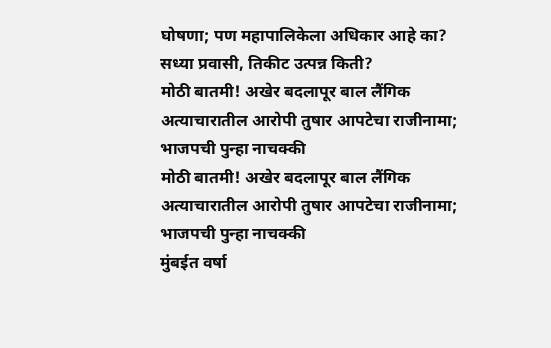घोषणा; पण महापालिकेला अधिकार आहे का? सध्या प्रवासी, तिकीट उत्पन्न किती?
मोठी बातमी! अखेर बदलापूर बाल लैंगिक अत्याचारातील आरोपी तुषार आपटेचा राजीनामा; भाजपची पुन्हा नाचक्की
मोठी बातमी! अखेर बदलापूर बाल लैंगिक अत्याचारातील आरोपी तुषार आपटेचा राजीनामा; भाजपची पुन्हा नाचक्की
मुंबईत वर्षा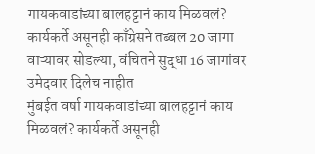गायकवाडांच्या बालहट्टानं काय मिळवलं? कार्यकर्ते असूनही काँग्रेसने तब्बल 20 जागा वाऱ्यावर सोडल्या, वंचितने सुद्धा 16 जागांवर उमेदवार दिलेच नाहीत
मुंबईत वर्षा गायकवाडांच्या बालहट्टानं काय मिळवलं? कार्यकर्ते असूनही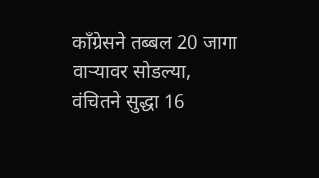काँग्रेसने तब्बल 20 जागा वाऱ्यावर सोडल्या, वंचितने सुद्धा 16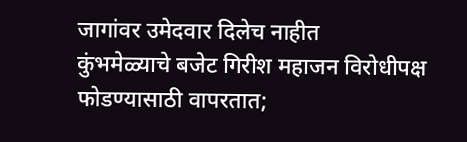जागांवर उमेदवार दिलेच नाहीत
कुंभमेळ्याचे बजेट गिरीश महाजन विरोधीपक्ष फोडण्यासाठी वापरतात;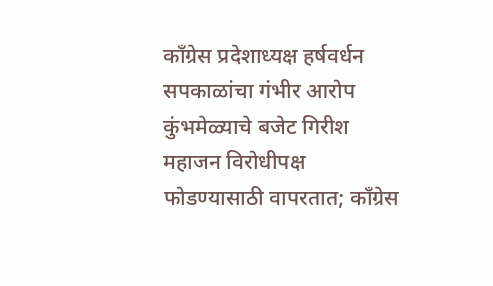काँग्रेस प्रदेशाध्यक्ष हर्षवर्धन सपकाळांचा गंभीर आरोप
कुंभमेळ्याचे बजेट गिरीश महाजन विरोधीपक्ष फोडण्यासाठी वापरतात; काँग्रेस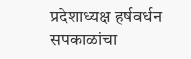प्रदेशाध्यक्ष हर्षवर्धन सपकाळांचा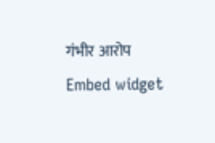गंभीर आरोप
Embed widget